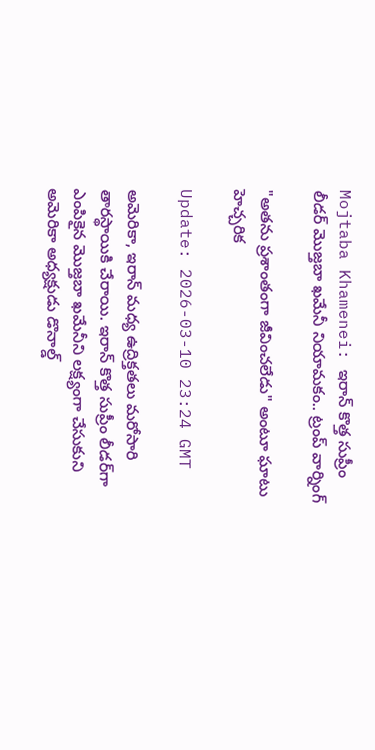Mojtaba Khamenei: ఇరాన్ కొత్త సుప్రీం లీడర్‌ మొజ్తబా ఖమేనీ నియామకం.. ట్రంప్ వార్నింగ్

"అతను ప్రశాంతంగా జీవించలేడు" అంటూ ఘాటు హెచ్చరిక

Update: 2026-03-10 23:24 GMT

అమెరికా, ఇరాన్ మధ్య ఉద్రిక్తతలు మరోసారి తారస్థాయికి చేరాయి. ఇరాన్ కొత్త సుప్రీం లీడర్‌గా ఎంపికైన మొజ్తబా ఖమేనీని లక్ష్యంగా చేసుకుని అమెరికా అధ్యక్షుడు డొనాల్డ్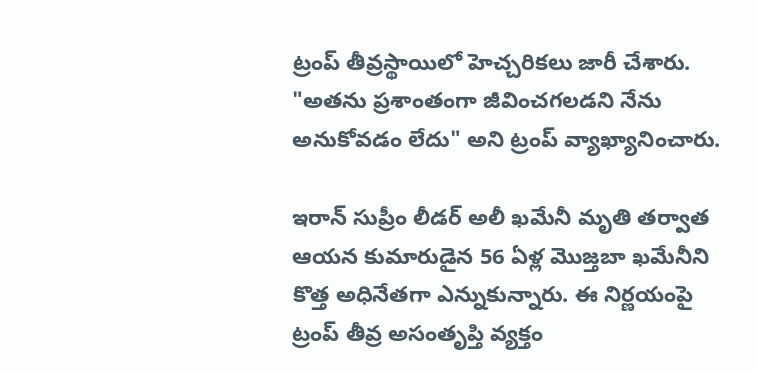ట్రంప్ తీవ్రస్థాయిలో హెచ్చరికలు జారీ చేశారు. "అతను ప్రశాంతంగా జీవించగలడని నేను అనుకోవడం లేదు" అని ట్రంప్ వ్యాఖ్యానించారు.

ఇరాన్ సుప్రీం లీడర్ అలీ ఖమేనీ మృతి తర్వాత ఆయన కుమారుడైన 56 ఏళ్ల మొజ్తబా ఖమేనీని కొత్త అధినేతగా ఎన్నుకున్నారు. ఈ నిర్ణయంపై ట్రంప్ తీవ్ర అసంతృప్తి వ్యక్తం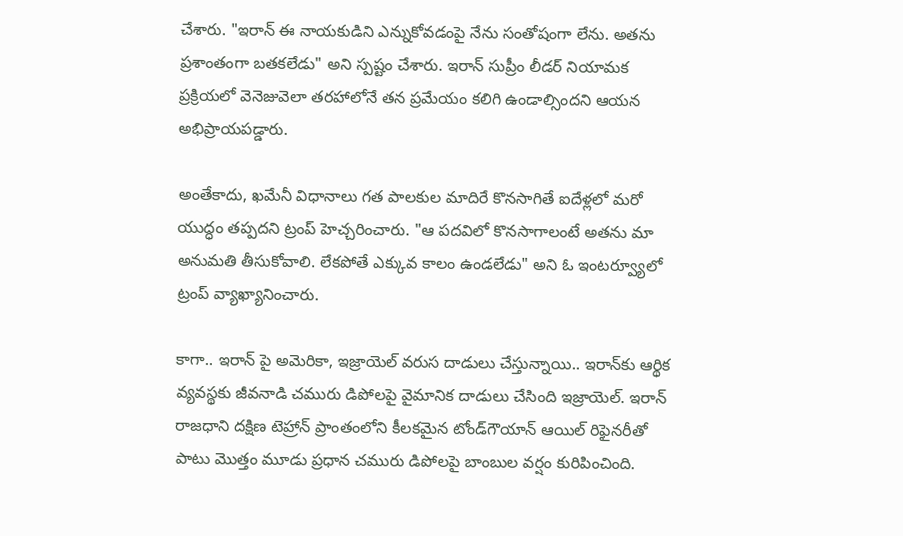చేశారు. "ఇరాన్ ఈ నాయకుడిని ఎన్నుకోవడంపై నేను సంతోషంగా లేను. అతను ప్రశాంతంగా బతకలేడు" అని స్పష్టం చేశారు. ఇరాన్ సుప్రీం లీడర్ నియామక ప్రక్రియలో వెనెజువెలా తరహాలోనే తన ప్రమేయం కలిగి ఉండాల్సిందని ఆయన అభిప్రాయపడ్డారు.

అంతేకాదు, ఖమేనీ విధానాలు గత పాలకుల మాదిరే కొనసాగితే ఐదేళ్లలో మరో యుద్ధం తప్పదని ట్రంప్ హెచ్చరించారు. "ఆ పదవిలో కొనసాగాలంటే అతను మా అనుమతి తీసుకోవాలి. లేకపోతే ఎక్కువ కాలం ఉండలేడు" అని ఓ ఇంటర్వ్యూలో ట్రంప్ వ్యాఖ్యానించారు.

కాగా.. ఇరాన్ పై అమెరికా, ఇజ్రాయెల్ వరుస దాడులు చేస్తున్నాయి.. ఇరాన్‌కు ఆర్థిక వ్యవస్థకు జీవనాడి చమురు డిపోలపై వైమానిక దాడులు చేసింది ఇజ్రాయెల్. ఇరాన్ రాజధాని దక్షిణ టెహ్రాన్ ప్రాంతంలోని కీలకమైన టోండ్‌గౌయాన్ ఆయిల్ రిఫైనరీతో పాటు మొత్తం మూడు ప్రధాన చమురు డిపోలపై బాంబుల వర్షం కురిపించింది.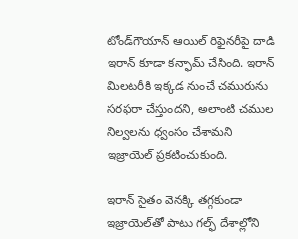టోండ్‌గౌయాన్ ఆయిల్ రిఫైనరీపై దాడి ఇరాన్‌ కూడా కన్ఫామ్‌ చేసింది. ఇరాన్ మిలటరీకి ఇక్కడ నుంచే చమురును సరఫరా చేస్తుందని, అలాంటి చముల నిల్వలను ధ్వంసం చేశామని ఇజ్రాయెల్ ప్రకటించుకుంది.

ఇరాన్ సైతం వెనక్కి తగ్గకుండా ఇజ్రాయెల్‌తో పాటు గల్ఫ్ దేశాల్లోని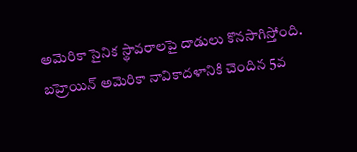అమెరికా సైనిక స్థావరాలపై దాడులు కొనసాగిస్తోంది. బహ్రెయిన్ అమెరికా నావికాదళానికి చెందిన 5వ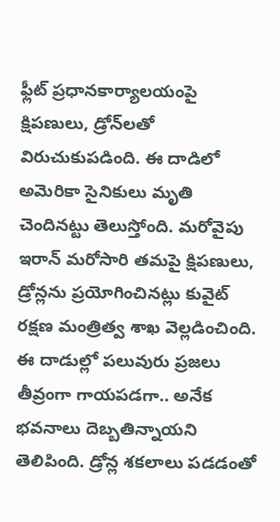ఫ్లీట్ ప్రధానకార్యాలయంపై క్షిపణులు, డ్రోన్‌లతో విరుచుకుపడింది. ఈ దాడిలో అమెరికా సైనికులు మృతి చెందినట్టు తెలుస్తోంది. మరోవైపు ఇరాన్‌ మరోసారి తమపై క్షిపణులు, డ్రోన్లను ప్రయోగించినట్లు కువైట్‌ రక్షణ మంత్రిత్వ శాఖ వెల్లడించింది. ఈ దాడుల్లో పలువురు ప్రజలు తీవ్రంగా గాయపడగా.. అనేక భవనాలు దెబ్బతిన్నాయని తెలిపింది. డ్రోన్ల శకలాలు పడడంతో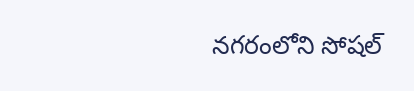నగరంలోని సోషల్‌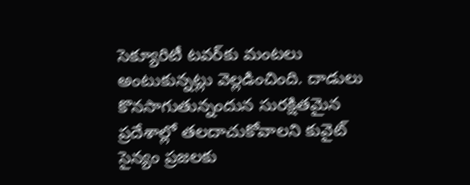సెక్యూరిటీ టవర్‌కు మంటలు అంటుకున్నట్లు వెల్లడించింది. దాడులు కొనసాగుతున్నందున సురక్షితమైన ప్రదేశాల్లో తలదాచుకోవాలని కువైట్‌ సైన్యం ప్రజలకు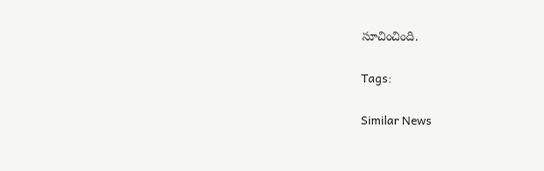సూచించింది.

Tags:

Similar News